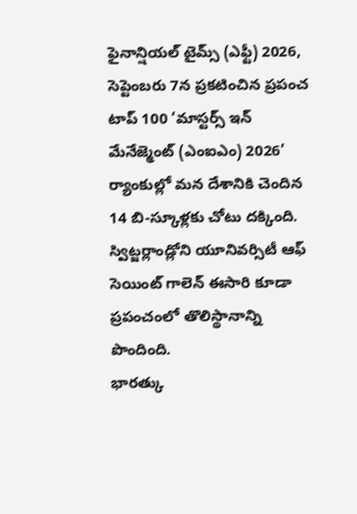ఫైనాన్షియల్ టైమ్స్ (ఎఫ్టీ) 2026, సెప్టెంబరు 7న ప్రకటించిన ప్రపంచ టాప్ 100 ‘మాస్టర్స్ ఇన్ మేనేజ్మెంట్ (ఎంఐఎం) 2026’ ర్యాంకుల్లో మన దేశానికి చెందిన 14 బి-స్కూళ్లకు చోటు దక్కింది. స్విట్జర్లాండ్లోని యూనివర్సిటీ ఆఫ్ సెయింట్ గాలెన్ ఈసారి కూడా ప్రపంచంలో తొలిస్థానాన్ని పొందింది.
భారత్కు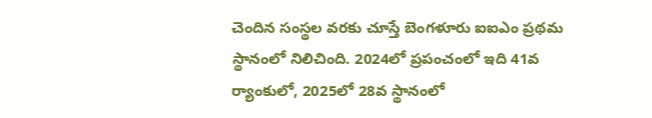చెందిన సంస్థల వరకు చూస్తే బెంగళూరు ఐఐఎం ప్రథమ స్థానంలో నిలిచింది. 2024లో ప్రపంచంలో ఇది 41వ ర్యాంకులో, 2025లో 28వ స్థానంలో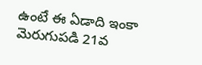ఉంటే ఈ ఏడాది ఇంకా మెరుగుపడి 21వ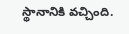స్థానానికి వచ్చింది.